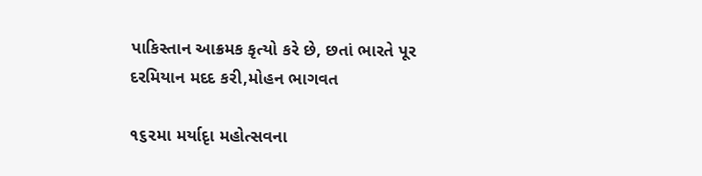પાકિસ્તાન આક્રમક કૃત્યો કરે છે, છતાં ભારતે પૂર દરમિયાન મદદ કરી,મોહન ભાગવત

૧૬૨મા મર્યાદૃા મહોત્સવના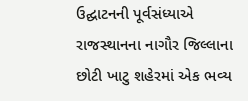ઉદ્ઘાટનની પૂર્વસંધ્યાએ રાજસ્થાનના નાગૌર જિલ્લાના છોટી ખાટુ શહેરમાં એક ભવ્ય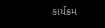કાર્યક્રમ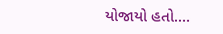યોજાયો હતો.…